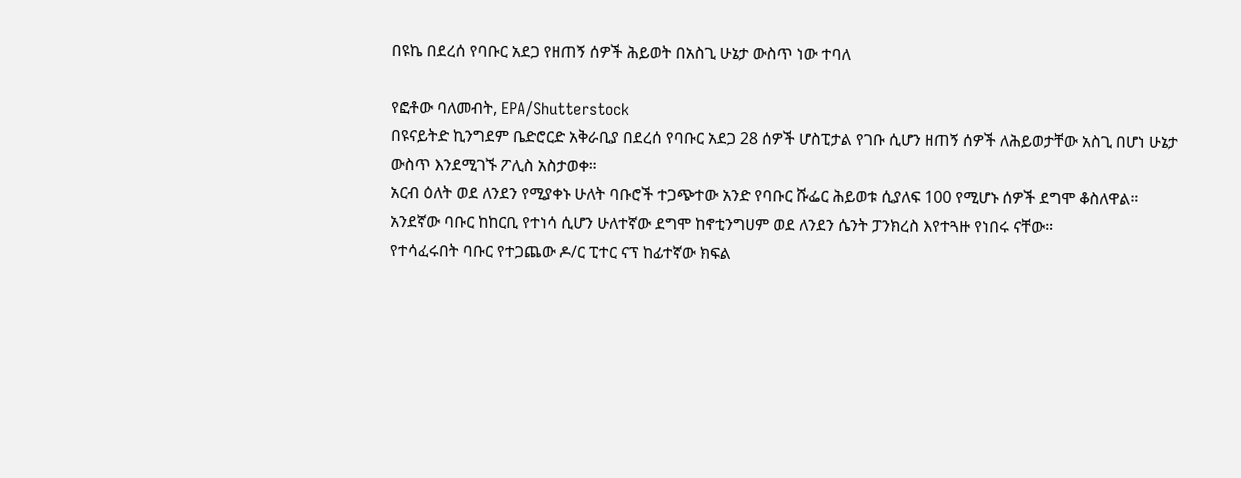በዩኬ በደረሰ የባቡር አደጋ የዘጠኝ ሰዎች ሕይወት በአስጊ ሁኔታ ውስጥ ነው ተባለ

የፎቶው ባለመብት, EPA/Shutterstock
በዩናይትድ ኪንግደም ቤድሮርድ አቅራቢያ በደረሰ የባቡር አደጋ 28 ሰዎች ሆስፒታል የገቡ ሲሆን ዘጠኝ ሰዎች ለሕይወታቸው አስጊ በሆነ ሁኔታ ውስጥ እንደሚገኙ ፖሊስ አስታወቀ።
አርብ ዕለት ወደ ለንደን የሚያቀኑ ሁለት ባቡሮች ተጋጭተው አንድ የባቡር ሹፌር ሕይወቱ ሲያለፍ 100 የሚሆኑ ሰዎች ደግሞ ቆስለዋል።
አንደኛው ባቡር ከከርቢ የተነሳ ሲሆን ሁለተኛው ደግሞ ከኖቲንግሀም ወደ ለንደን ሴንት ፓንክረስ እየተጓዙ የነበሩ ናቸው።
የተሳፈሩበት ባቡር የተጋጨው ዶ/ር ፒተር ናፕ ከፊተኛው ክፍል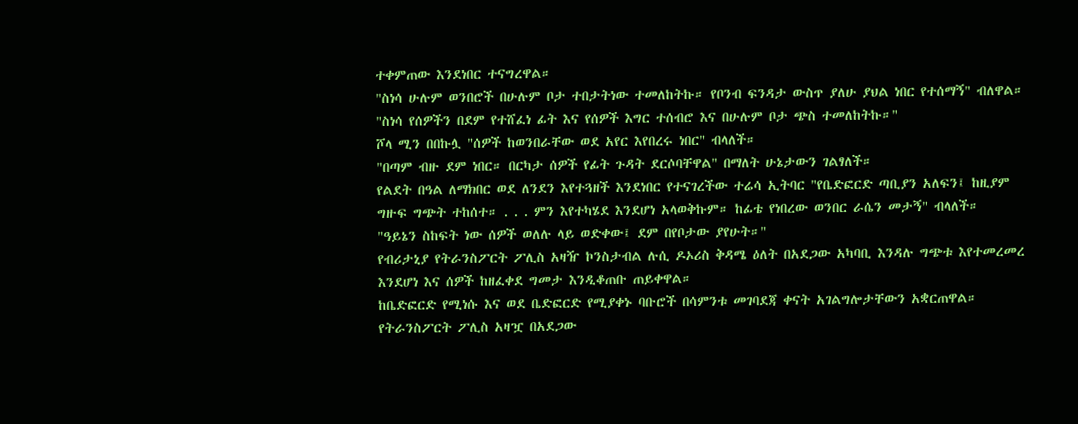ተቀምጠው እንደነበር ተናግረዋል።
"ስነሳ ሁሉም ወንበሮች በሁሉም ቦታ ተበታትነው ተመለከትኩ። የቦንብ ፍንዳታ ውስጥ ያለሁ ያህል ነበር የተሰማኝ" ብለዋል።
"ስነሳ የሰዎችን በደም የተሸፈነ ፊት እና የሰዎች እግር ተሰብሮ እና በሁሉም ቦታ ጭስ ተመለከትኩ።"
ሾላ ሚን በበኩሏ "ሰዎች ከወንበራቸው ወደ አየር እየበረሩ ነበር" ብላለች።
"በጣም ብዙ ደም ነበር። በርካታ ሰዎች የፊት ጉዳት ደርሶባቸዋል" በማለት ሁኔታውን ገልፃለች።
የልደት በዓል ለማክበር ወደ ለንደን እየተጓዘች እንደነበር የተናገረችው ተሬሳ ኢትባር "የቤድፎርድ ጣቢያን አለፍን፤ ከዚያም ግዙፍ ግጭት ተከሰተ። . . . ምን እየተካሄደ እንደሆነ አላወቅኩም። ከፊቴ የነበረው ወንበር ራሴን መታኝ" ብላለች።
"ዓይኔን ስከፍት ነው ሰዎች ወለሉ ላይ ወድቀው፤ ደም በየቦታው ያየሁት።"
የብሪታኒያ የትራንስፖርት ፖሊስ አዛዥ ኮንስታብል ሉሲ ዶኦሪስ ቅዳሜ ዕለት በአደጋው አካባቢ እንዳሉ ግጭቱ እየተመረመረ እንደሆነ እና ሰዎች ከዘፈቀደ ግመታ እንዲቆጠቡ ጠይቀዋል።
ከቤድፎርድ የሚነሱ እና ወደ ቤድፎርድ የሚያቀኑ ባቡሮች በሳምንቱ መገባደጃ ቀናት አገልግሎታቸውን አቋርጠዋል።
የትራንስፖርት ፖሊስ አዛዧ በአደጋው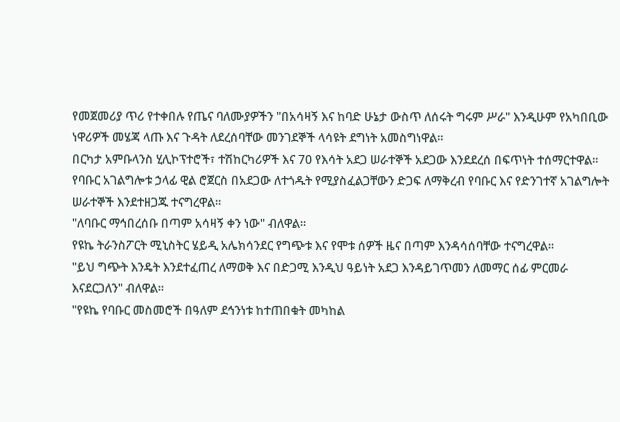የመጀመሪያ ጥሪ የተቀበሉ የጤና ባለሙያዎችን "በአሳዛኝ እና ከባድ ሁኔታ ውስጥ ለሰሩት ግሩም ሥራ" እንዲሁም የአካበቢው ነዋሪዎች መሄጃ ላጡ እና ጉዳት ለደረሰባቸው መንገደኞች ላሳዩት ደግነት አመስግነዋል።
በርካታ አምቡላንስ ሂሊኮፕተሮች፣ ተሽከርካሪዎች እና 70 የእሳት አደጋ ሠራተኞች አደጋው እንደደረሰ በፍጥነት ተሰማርተዋል።
የባቡር አገልግሎቱ ኃላፊ ዊል ሮጀርስ በአደጋው ለተጎዱት የሚያስፈልጋቸውን ድጋፍ ለማቅረብ የባቡር እና የድንገተኛ አገልግሎት ሠራተኞች እንደተዘጋጁ ተናግረዋል።
"ለባቡር ማኅበረሰቡ በጣም አሳዛኝ ቀን ነው" ብለዋል።
የዩኬ ትራንስፖርት ሚኒስትር ሄይዲ አሌክሳንደር የግጭቱ እና የሞቱ ሰዎች ዜና በጣም እንዳሳሰባቸው ተናግረዋል።
"ይህ ግጭት እንዴት እንደተፈጠረ ለማወቅ እና በድጋሚ እንዲህ ዓይነት አደጋ እንዳይገጥመን ለመማር ሰፊ ምርመራ እናደርጋለን" ብለዋል።
"የዩኬ የባቡር መስመሮች በዓለም ደኅንነቱ ከተጠበቁት መካከል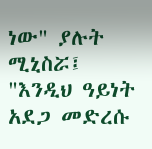ነው" ያሉት ሚኒስሯ፤ "እንዲህ ዓይነት አደጋ መድረሱ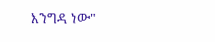እንግዳ ነው"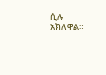ሲሉ አክለዋል።